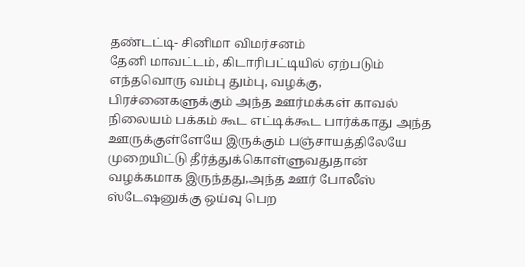தண்டட்டி- சினிமா விமர்சனம்
தேனி மாவட்டம், கிடாரிபட்டியில் ஏற்படும் எந்தவொரு வம்பு தும்பு, வழக்கு, பிரச்னைகளுக்கும் அந்த ஊர்மக்கள் காவல் நிலையம் பக்கம் கூட எட்டிக்கூட பார்க்காது அந்த ஊருக்குள்ளேயே இருக்கும் பஞ்சாயத்திலேயே முறையிட்டு தீர்த்துக்கொள்ளுவதுதான் வழக்கமாக இருந்தது,அந்த ஊர் போலீஸ் ஸ்டேஷனுக்கு ஒய்வு பெற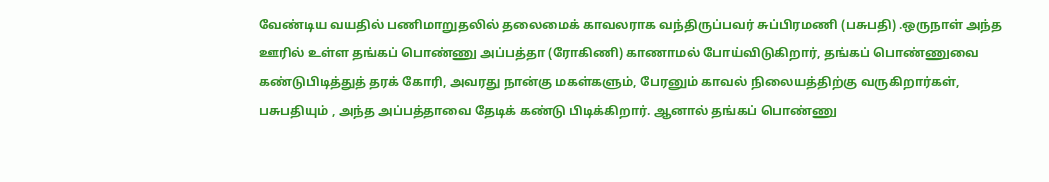வேண்டிய வயதில் பணிமாறுதலில் தலைமைக் காவலராக வந்திருப்பவர் சுப்பிரமணி (பசுபதி) .ஒருநாள் அந்த ஊரில் உள்ள தங்கப் பொண்ணு அப்பத்தா (ரோகிணி) காணாமல் போய்விடுகிறார், தங்கப் பொண்ணுவை கண்டுபிடித்துத் தரக் கோரி, அவரது நான்கு மகள்களும், பேரனும் காவல் நிலையத்திற்கு வருகிறார்கள், பசுபதியும் , அந்த அப்பத்தாவை தேடிக் கண்டு பிடிக்கிறார். ஆனால் தங்கப் பொண்ணு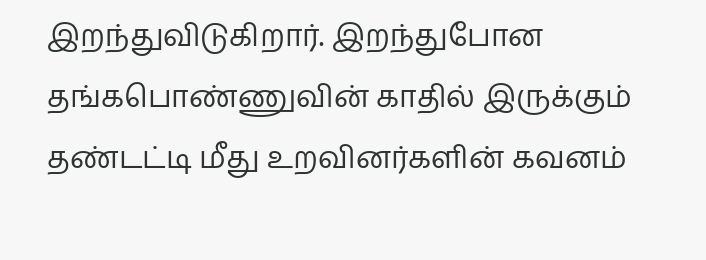இறந்துவிடுகிறார். இறந்துபோன தங்கபொண்ணுவின் காதில் இருக்கும் தண்டட்டி மீது உறவினர்களின் கவனம்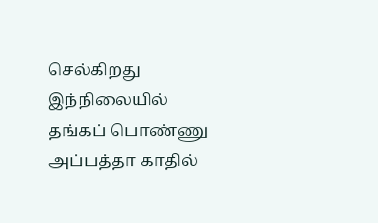செல்கிறது இந்நிலையில் தங்கப் பொண்ணு அப்பத்தா காதில்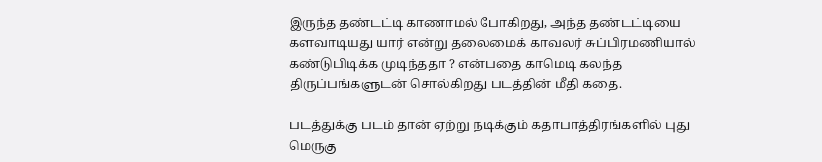இருந்த தண்டட்டி காணாமல் போகிறது, அந்த தண்டட்டியை களவாடியது யார் என்று தலைமைக் காவலர் சுப்பிரமணியால் கண்டுபிடிக்க முடிந்ததா ? என்பதை காமெடி கலந்த திருப்பங்களுடன் சொல்கிறது படத்தின் மீதி கதை.

படத்துக்கு படம் தான் ஏற்று நடிக்கும் கதாபாத்திரங்களில் புது மெருகு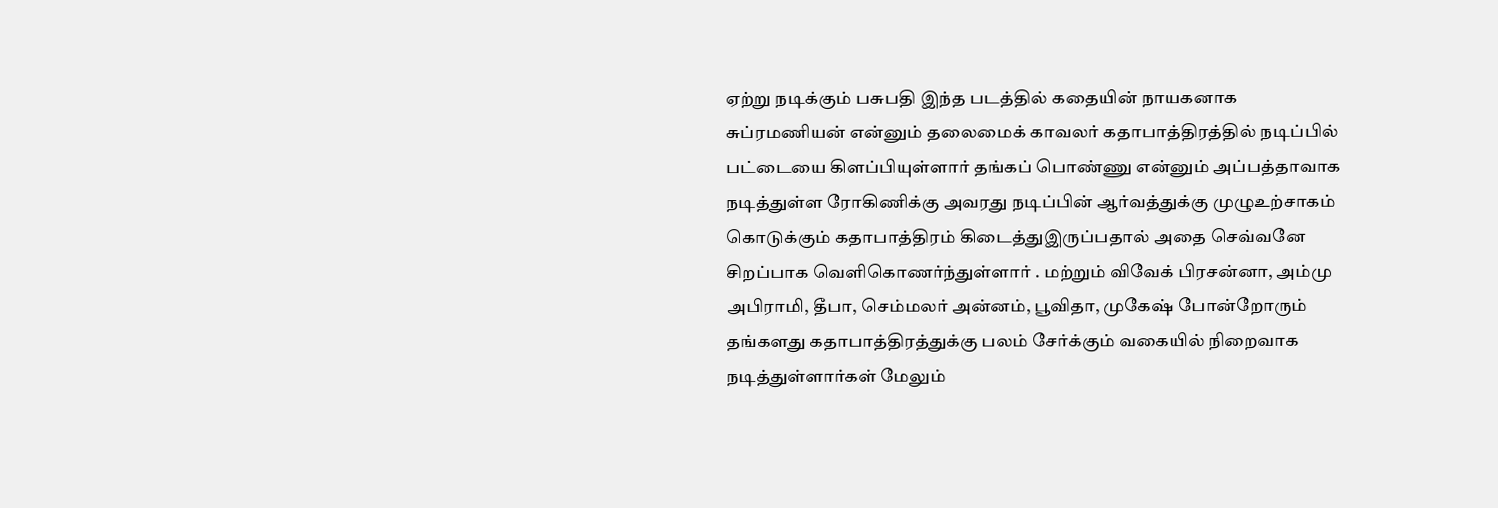ஏற்று நடிக்கும் பசுபதி இந்த படத்தில் கதையின் நாயகனாக சுப்ரமணியன் என்னும் தலைமைக் காவலர் கதாபாத்திரத்தில் நடிப்பில் பட்டையை கிளப்பியுள்ளார் தங்கப் பொண்ணு என்னும் அப்பத்தாவாக நடித்துள்ள ரோகிணிக்கு அவரது நடிப்பின் ஆர்வத்துக்கு முழுஉற்சாகம் கொடுக்கும் கதாபாத்திரம் கிடைத்துஇருப்பதால் அதை செவ்வனே சிறப்பாக வெளிகொணர்ந்துள்ளார் . மற்றும் விவேக் பிரசன்னா, அம்மு அபிராமி, தீபா, செம்மலர் அன்னம், பூவிதா, முகேஷ் போன்றோரும் தங்களது கதாபாத்திரத்துக்கு பலம் சேர்க்கும் வகையில் நிறைவாக நடித்துள்ளார்கள் மேலும்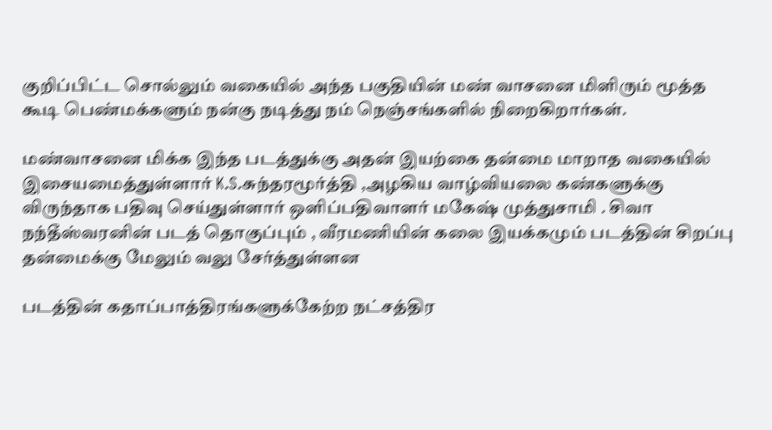குறிப்பிட்ட சொல்லும் வகையில் அந்த பகுதியின் மண் வாசனை மிளிரும் மூத்த கூடி பெண்மக்களும் நன்கு நடித்து நம் நெஞ்சங்களில் நிறைகிறார்கள்.

மண்வாசனை மிக்க இந்த படத்துக்கு அதன் இயற்கை தன்மை மாறாத வகையில் இசையமைத்துள்ளார் K.S.சுந்தரமூர்த்தி ,அழகிய வாழ்வியலை கண்களுக்கு விருந்தாக பதிவு செய்துள்ளார் ஒளிப்பதிவாளர் மகேஷ் முத்துசாமி . சிவா நந்தீஸ்வரனின் படத் தொகுப்பும் , வீரமணியின் கலை இயக்கமும் படத்தின் சிறப்பு தன்மைக்கு மேலும் வலு சேர்த்துள்ளன

படத்தின் கதாப்பாத்திரங்களுக்கேற்ற நட்சத்திர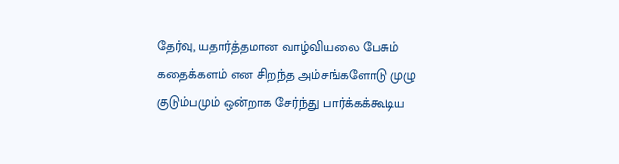தேர்வு, யதார்த்தமான வாழ்வியலை பேசும் கதைக்களம் என சிறந்த அம்சங்களோடு முழு குடும்பமும் ஒன்றாக சேர்ந்து பார்க்கக்கூடிய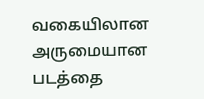வகையிலான அருமையான படத்தை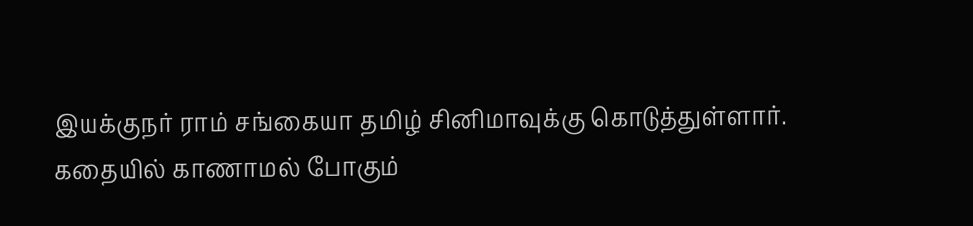இயக்குநர் ராம் சங்கையா தமிழ் சினிமாவுக்கு கொடுத்துள்ளார்.
கதையில் காணாமல் போகும்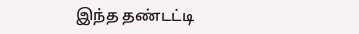இந்த தண்டட்டி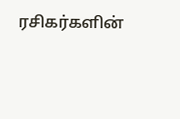ரசிகர்களின்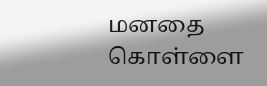மனதை கொள்ளை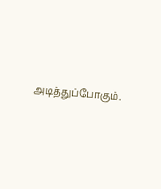அடித்துப்போகும்.